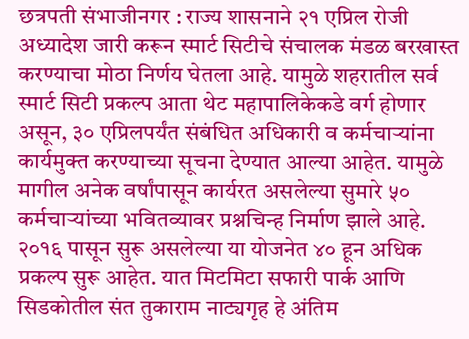छत्रपती संभाजीनगर : राज्य शासनाने २१ एप्रिल रोजी अध्यादेश जारी करून स्मार्ट सिटीचे संचालक मंडळ बरखास्त करण्याचा मोठा निर्णय घेतला आहे. यामुळे शहरातील सर्व स्मार्ट सिटी प्रकल्प आता थेट महापालिकेकडे वर्ग होणार असून, ३० एप्रिलपर्यंत संबंधित अधिकारी व कर्मचाऱ्यांना कार्यमुक्त करण्याच्या सूचना देण्यात आल्या आहेत. यामुळे मागील अनेक वर्षांपासून कार्यरत असलेल्या सुमारे ५० कर्मचाऱ्यांच्या भवितव्यावर प्रश्नचिन्ह निर्माण झाले आहे.
२०१६ पासून सुरू असलेल्या या योजनेत ४० हून अधिक प्रकल्प सुरू आहेत. यात मिटमिटा सफारी पार्क आणि सिडकोतील संत तुकाराम नाट्यगृह हे अंतिम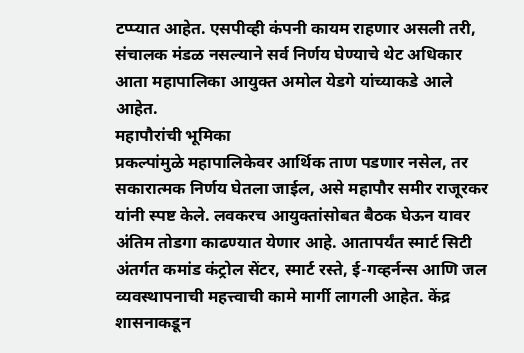टप्प्यात आहेत. एसपीव्ही कंपनी कायम राहणार असली तरी, संचालक मंडळ नसल्याने सर्व निर्णय घेण्याचे थेट अधिकार आता महापालिका आयुक्त अमोल येडगे यांच्याकडे आले आहेत.
महापौरांची भूमिका
प्रकल्पांमुळे महापालिकेवर आर्थिक ताण पडणार नसेल, तर सकारात्मक निर्णय घेतला जाईल, असे महापौर समीर राजूरकर यांनी स्पष्ट केले. लवकरच आयुक्तांसोबत बैठक घेऊन यावर अंतिम तोडगा काढण्यात येणार आहे. आतापर्यंत स्मार्ट सिटी अंतर्गत कमांड कंट्रोल सेंटर, स्मार्ट रस्ते, ई-गव्हर्नन्स आणि जल व्यवस्थापनाची महत्त्वाची कामे मार्गी लागली आहेत. केंद्र शासनाकडून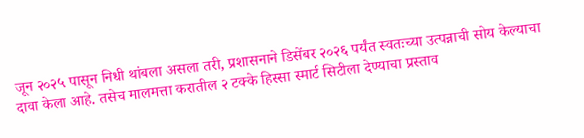जून २०२५ पासून निधी थांबला असला तरी, प्रशासनाने डिसेंबर २०२६ पर्यंत स्वतःच्या उत्पन्नाची सोय केल्याचा दावा केला आहे. तसेच मालमत्ता करातील २ टक्के हिस्सा स्मार्ट सिटीला देण्याचा प्रस्ताव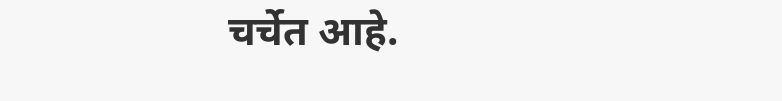चर्चेत आहे.